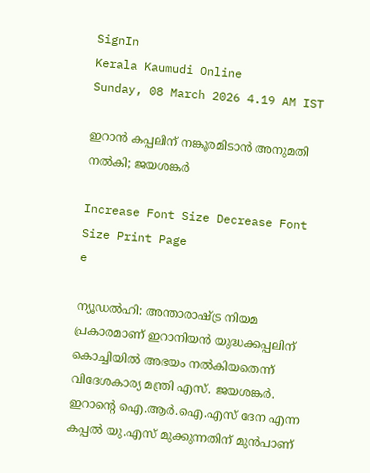SignIn
Kerala Kaumudi Online
Sunday, 08 March 2026 4.19 AM IST

ഇറാൻ കപ്പലിന് നങ്കൂരമിടാൻ അനുമതി നൽകി; ജയശങ്കർ

Increase Font Size Decrease Font Size Print Page
e

ന്യൂഡൽഹി: അന്താരാഷ്ട്ര നിയമ പ്രകാരമാണ് ഇറാനിയൻ യുദ്ധക്കപ്പലിന് കൊച്ചിയിൽ അഭയം നൽകിയതെന്ന് വിദേശകാര്യ മന്ത്രി എസ്. ജയശങ്കർ. ഇറാന്റെ ഐ.ആർ.ഐ.എസ് ദേന എന്ന കപ്പൽ യു.എസ് മുക്കുന്നതിന് മുൻപാണ്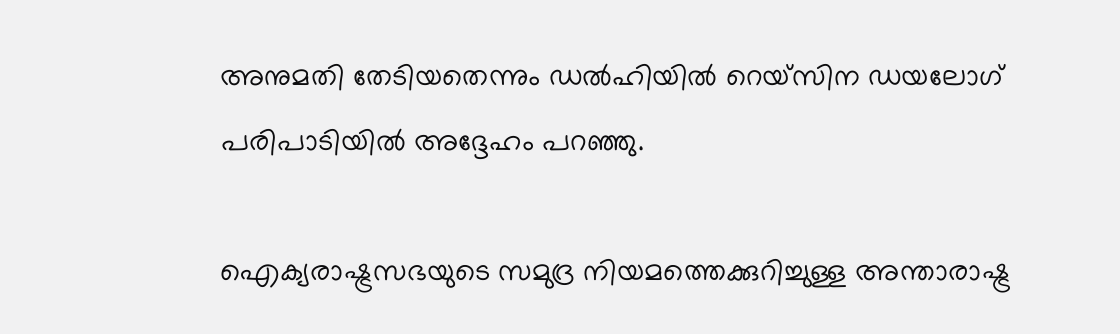അനുമതി തേടിയതെന്നും ഡൽഹിയിൽ റെയ്സിന ഡയലോഗ് പരിപാടിയിൽ അദ്ദേഹം പറഞ്ഞു.

ഐക്യരാഷ്ട്രസഭയുടെ സമുദ്ര നിയമത്തെക്കുറിച്ചുള്ള അന്താരാഷ്ട്ര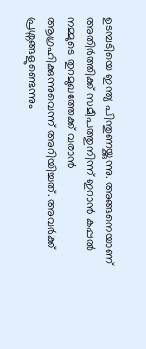ഉടമ്പടിയെ ഇന്ത്യ പിന്തുണയ്ക്കുന്നു. അങ്ങനെയാണ് അതിർത്തിക്ക് സമീപത്തുനിന്ന് ഇറാൻ കപ്പൽ നമ്മുടെ തുറമുഖത്തേക്ക് വരാൻ ആഗ്രഹിക്കുന്നുവെന്ന് അറിയിച്ചത്. അവർക്ക് പ്രശ്നങ്ങളുണ്ടെന്നും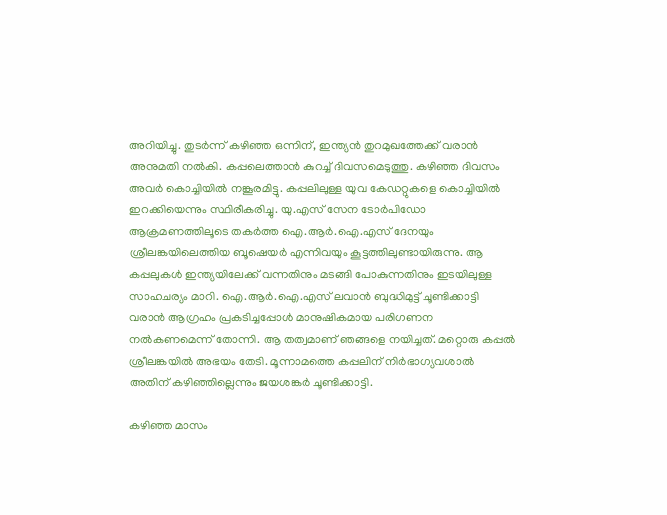അറിയിച്ചു. തുടർന്ന് കഴിഞ്ഞ ഒന്നിന്, ഇന്ത്യൻ തുറമുഖത്തേക്ക് വരാൻ അനുമതി നൽകി. കപ്പലെത്താൻ കുറച്ച് ദിവസമെടുത്തു. കഴിഞ്ഞ ദിവസം അവർ കൊച്ചിയിൽ നങ്കൂരമിട്ടു. കപ്പലിലുള്ള യുവ കേഡറ്റുകളെ കൊച്ചിയിൽ ഇറക്കിയെന്നും സ്ഥിരീകരിച്ചു. യു.എസ് സേന ടോർപിഡോ ആക്രമണത്തിലൂടെ തകർത്ത ഐ.ആർ.ഐ.എസ് ദേനയും ശ്രീലങ്കയിലെത്തിയ ബൂഷെയർ എന്നിവയും കൂട്ടത്തിലുണ്ടായിരുന്നു. ആ കപ്പലുകൾ ഇന്ത്യയിലേക്ക് വന്നതിനും മടങ്ങി പോകുന്നതിനും ഇടയിലുള്ള സാഹചര്യം മാറി. ഐ.ആർ.ഐ.എസ് ലവാൻ ബുദ്ധിമുട്ട് ചൂണ്ടിക്കാട്ടി വരാൻ ആഗ്രഹം പ്രകടിച്ചപ്പോൾ മാനുഷികമായ പരിഗണന നൽകണമെന്ന് തോന്നി. ആ തത്വമാണ് ഞങ്ങളെ നയിച്ചത്. മറ്റൊരു കപ്പൽ ശ്രീലങ്കയിൽ അഭയം തേടി. മൂന്നാമത്തെ കപ്പലിന് നിർഭാഗ്യവശാൽ അതിന് കഴിഞ്ഞില്ലെന്നും ജയശങ്കർ ചൂണ്ടിക്കാട്ടി.

കഴിഞ്ഞ മാസം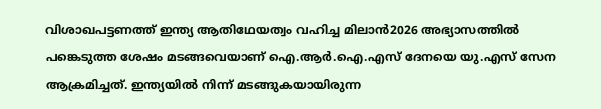വിശാഖപട്ടണത്ത് ഇന്ത്യ ആതിഥേയത്വം വഹിച്ച മിലാൻ2026 അഭ്യാസത്തിൽ പങ്കെടുത്ത ശേഷം മടങ്ങവെയാണ് ഐ.ആർ.ഐ.എസ് ദേനയെ യു.എസ് സേന ആക്രമിച്ചത്. ഇന്ത്യയിൽ നിന്ന് മടങ്ങുകയായിരുന്ന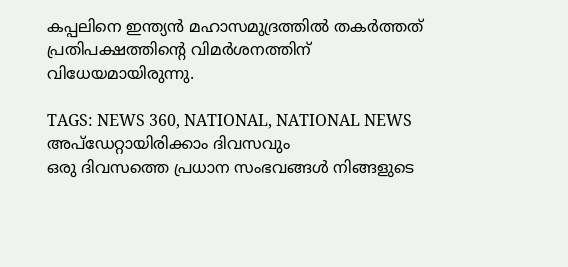കപ്പലിനെ ഇന്ത്യൻ മഹാസമുദ്രത്തിൽ തകർത്തത് പ്രതിപക്ഷത്തിന്റെ വിമർശനത്തിന് വിധേയമായിരുന്നു.

TAGS: NEWS 360, NATIONAL, NATIONAL NEWS
അപ്ഡേറ്റായിരിക്കാം ദിവസവും
ഒരു ദിവസത്തെ പ്രധാന സംഭവങ്ങൾ നിങ്ങളുടെ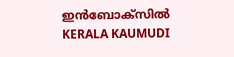ഇൻബോക്സിൽ
KERALA KAUMUDI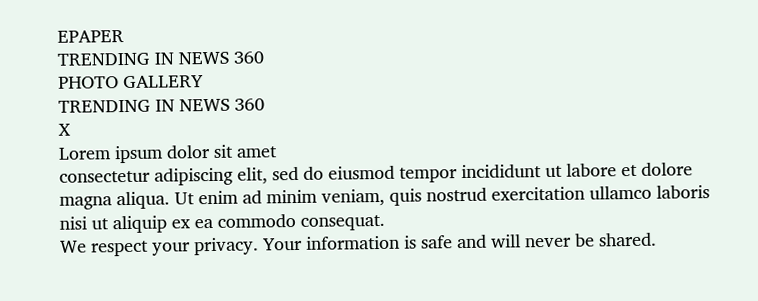EPAPER
TRENDING IN NEWS 360
PHOTO GALLERY
TRENDING IN NEWS 360
X
Lorem ipsum dolor sit amet
consectetur adipiscing elit, sed do eiusmod tempor incididunt ut labore et dolore magna aliqua. Ut enim ad minim veniam, quis nostrud exercitation ullamco laboris nisi ut aliquip ex ea commodo consequat.
We respect your privacy. Your information is safe and will never be shared.